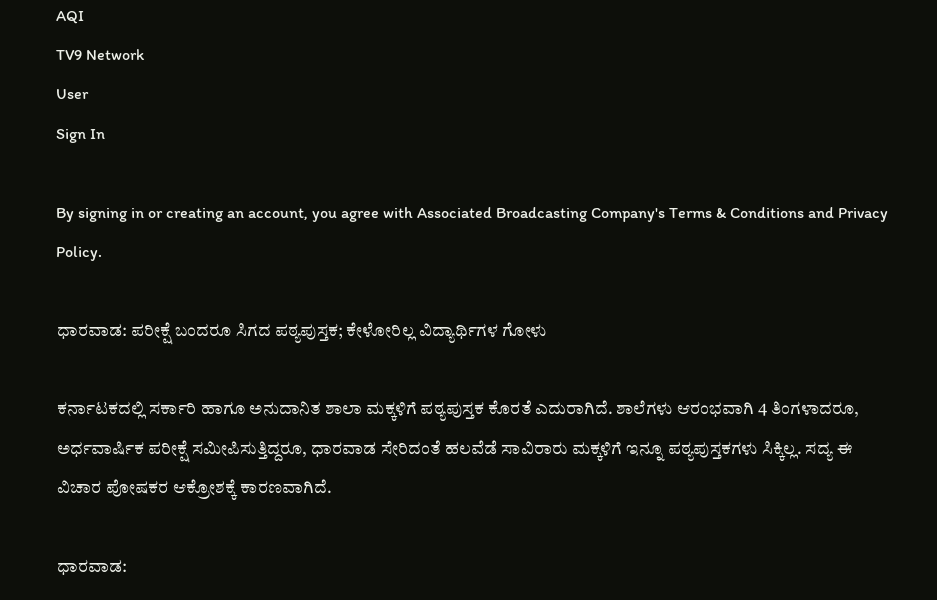AQI
TV9 Network
User
Sign In

By signing in or creating an account, you agree with Associated Broadcasting Company's Terms & Conditions and Privacy Policy.

ಧಾರವಾಡ: ಪರೀಕ್ಷೆ ಬಂದರೂ ಸಿಗದ ಪಠ್ಯಪುಸ್ತಕ; ಕೇಳೋರಿಲ್ಲ ವಿದ್ಯಾರ್ಥಿಗಳ ಗೋಳು

ಕರ್ನಾಟಕದಲ್ಲಿ ಸರ್ಕಾರಿ ಹಾಗೂ ಅನುದಾನಿತ ಶಾಲಾ ಮಕ್ಕಳಿಗೆ ಪಠ್ಯಪುಸ್ತಕ ಕೊರತೆ ಎದುರಾಗಿದೆ. ಶಾಲೆಗಳು ಆರಂಭವಾಗಿ 4 ತಿಂಗಳಾದರೂ, ಅರ್ಧವಾರ್ಷಿಕ ಪರೀಕ್ಷೆ ಸಮೀಪಿಸುತ್ತಿದ್ದರೂ, ಧಾರವಾಡ ಸೇರಿದಂತೆ ಹಲವೆಡೆ ಸಾವಿರಾರು ಮಕ್ಕಳಿಗೆ ಇನ್ನೂ ಪಠ್ಯಪುಸ್ತಕಗಳು ಸಿಕ್ಕಿಲ್ಲ. ಸದ್ಯ ಈ ವಿಚಾರ ಪೋಷಕರ ಆಕ್ರೋಶಕ್ಕೆ ಕಾರಣವಾಗಿದೆ.

ಧಾರವಾಡ: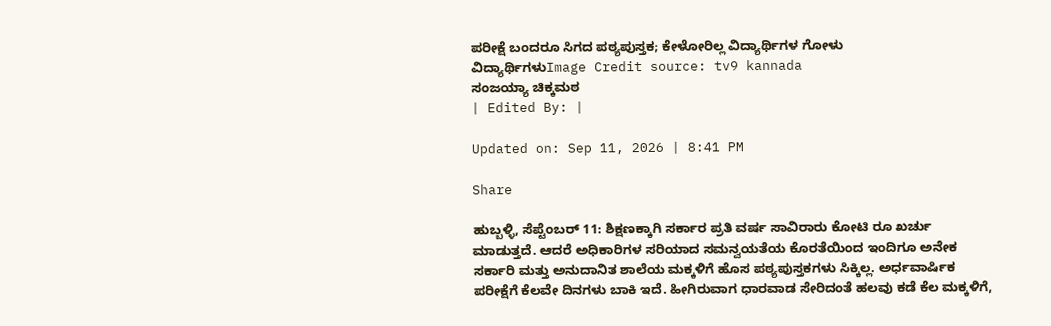ಪರೀಕ್ಷೆ ಬಂದರೂ ಸಿಗದ ಪಠ್ಯಪುಸ್ತಕ; ಕೇಳೋರಿಲ್ಲ ವಿದ್ಯಾರ್ಥಿಗಳ ಗೋಳು
ವಿದ್ಯಾರ್ಥಿಗಳುImage Credit source: tv9 kannada
ಸಂಜಯ್ಯಾ ಚಿಕ್ಕಮಠ
| Edited By: |

Updated on: Sep 11, 2026 | 8:41 PM

Share

ಹುಬ್ಬಳ್ಳಿ, ಸೆಪ್ಟೆಂಬರ್ 11: ಶಿಕ್ಷಣಕ್ಕಾಗಿ ಸರ್ಕಾರ ಪ್ರತಿ ವರ್ಷ ಸಾವಿರಾರು ಕೋಟಿ ರೂ ಖರ್ಚು ಮಾಡುತ್ತದೆ. ಆದರೆ ಅಧಿಕಾರಿಗಳ ಸರಿಯಾದ ಸಮನ್ವಯತೆಯ ಕೊರತೆಯಿಂದ ಇಂದಿಗೂ ಅನೇಕ ಸರ್ಕಾರಿ ಮತ್ತು ಅನುದಾನಿತ ಶಾಲೆಯ ಮಕ್ಕಳಿಗೆ ಹೊಸ ಪಠ್ಯಪುಸ್ತಕಗಳು ಸಿಕ್ಕಿಲ್ಲ. ಅರ್ಧವಾರ್ಷಿಕ ಪರೀಕ್ಷೆಗೆ ಕೆಲವೇ ದಿನಗಳು ಬಾಕಿ ಇದೆ. ಹೀಗಿರುವಾಗ ಧಾರವಾಡ ಸೇರಿದಂತೆ ಹಲವು ಕಡೆ ಕೆಲ ಮಕ್ಕಳಿಗೆ,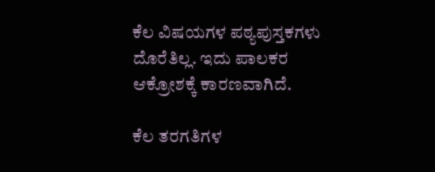ಕೆಲ ವಿಷಯಗಳ ಪಠ್ಯಪುಸ್ತಕಗಳು ದೊರೆತಿಲ್ಲ. ಇದು ಪಾಲಕರ ಆಕ್ರೋಶಕ್ಕೆ ಕಾರಣವಾಗಿದೆ.

ಕೆಲ ತರಗತಿಗಳ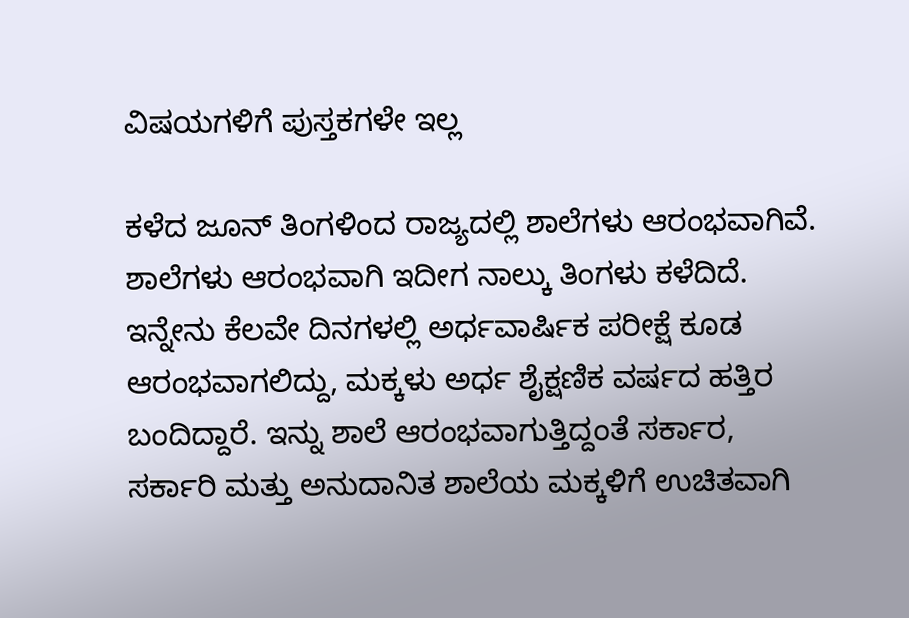ವಿಷಯಗಳಿಗೆ ಪುಸ್ತಕಗಳೇ ಇಲ್ಲ

ಕಳೆದ ಜೂನ್ ತಿಂಗಳಿಂದ ರಾಜ್ಯದಲ್ಲಿ ಶಾಲೆಗಳು ಆರಂಭವಾಗಿವೆ. ಶಾಲೆಗಳು ಆರಂಭವಾಗಿ ಇದೀಗ ನಾಲ್ಕು ತಿಂಗಳು ಕಳೆದಿದೆ. ಇನ್ನೇನು ಕೆಲವೇ ದಿನಗಳಲ್ಲಿ ಅರ್ಧವಾರ್ಷಿಕ ಪರೀಕ್ಷೆ ಕೂಡ ಆರಂಭವಾಗಲಿದ್ದು, ಮಕ್ಕಳು ಅರ್ಧ ಶೈಕ್ಷಣಿಕ ವರ್ಷದ ಹತ್ತಿರ ಬಂದಿದ್ದಾರೆ. ಇನ್ನು ಶಾಲೆ ಆರಂಭವಾಗುತ್ತಿದ್ದಂತೆ ಸರ್ಕಾರ, ಸರ್ಕಾರಿ ಮತ್ತು ಅನುದಾನಿತ ಶಾಲೆಯ ಮಕ್ಕಳಿಗೆ ಉಚಿತವಾಗಿ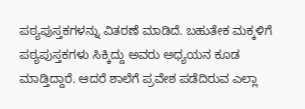ಪಠ್ಯಪುಸ್ತಕಗಳನ್ನು ವಿತರಣೆ ಮಾಡಿದೆ. ಬಹುತೇಕ ಮಕ್ಕಳಿಗೆ ಪಠ್ಯಪುಸ್ತಕಗಳು ಸಿಕ್ಕಿದ್ದು ಅವರು ಅಧ್ಯಯನ ಕೂಡ ಮಾಡ್ತಿದ್ದಾರೆ. ಆದರೆ ಶಾಲೆಗೆ ಪ್ರವೇಶ ಪಡೆದಿರುವ ಎಲ್ಲಾ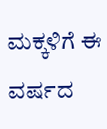ಮಕ್ಕಳಿಗೆ ಈ ವರ್ಷದ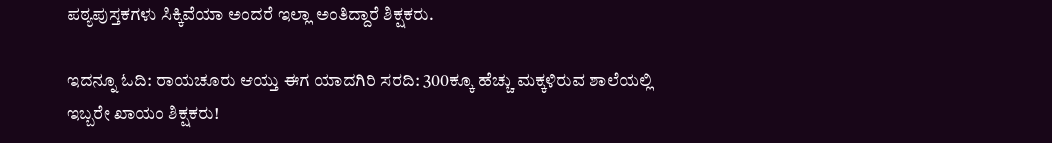ಪಠ್ಯಪುಸ್ತಕಗಳು ಸಿಕ್ಕಿವೆಯಾ ಅಂದರೆ ಇಲ್ಲಾ ಅಂತಿದ್ದಾರೆ ಶಿಕ್ಷಕರು.

ಇದನ್ನೂ ಓದಿ: ರಾಯಚೂರು ಆಯ್ತು ಈಗ ಯಾದಗಿರಿ ಸರದಿ: 300ಕ್ಕೂ ಹೆಚ್ಚು ಮಕ್ಕಳಿರುವ ಶಾಲೆಯಲ್ಲಿ ಇಬ್ಬರೇ ಖಾಯಂ ಶಿಕ್ಷಕರು!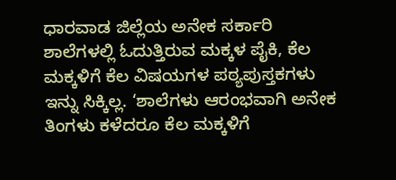ಧಾರವಾಡ ಜಿಲ್ಲೆಯ ಅನೇಕ ಸರ್ಕಾರಿ ಶಾಲೆಗಳಲ್ಲಿ ಓದುತ್ತಿರುವ ಮಕ್ಕಳ ಪೈಕಿ, ಕೆಲ ಮಕ್ಕಳಿಗೆ ಕೆಲ ವಿಷಯಗಳ ಪಠ್ಯಪುಸ್ತಕಗಳು ಇನ್ನು ಸಿಕ್ಕಿಲ್ಲ. ‘ಶಾಲೆಗಳು ಆರಂಭವಾಗಿ ಅನೇಕ ತಿಂಗಳು ಕಳೆದರೂ ಕೆಲ ಮಕ್ಕಳಿಗೆ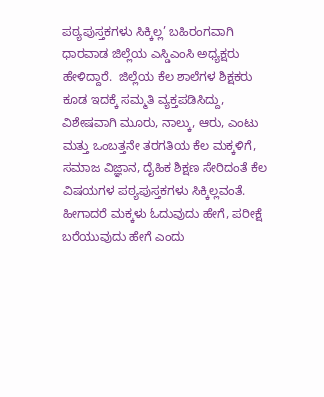ಪಠ್ಯಪುಸ್ತಕಗಳು ಸಿಕ್ಕಿಲ್ಲ’ ಬಹಿರಂಗವಾಗಿ ಧಾರವಾಡ ಜಿಲ್ಲೆಯ ಎಸ್ಡಿಎಂಸಿ ಅಧ್ಯಕ್ಷರು ಹೇಳಿದ್ದಾರೆ.  ಜಿಲ್ಲೆಯ ಕೆಲ ಶಾಲೆಗಳ ಶಿಕ್ಷಕರು ಕೂಡ ಇದಕ್ಕೆ ಸಮ್ಮತಿ ವ್ಯಕ್ತಪಡಿಸಿದ್ದು, ವಿಶೇಷವಾಗಿ ಮೂರು, ನಾಲ್ಕು, ಆರು, ಎಂಟು ಮತ್ತು ಒಂಬತ್ತನೇ ತರಗತಿಯ ಕೆಲ ಮಕ್ಕಳಿಗೆ, ಸಮಾಜ ವಿಜ್ಞಾನ, ದೈಹಿಕ ಶಿಕ್ಷಣ ಸೇರಿದಂತೆ ಕೆಲ ವಿಷಯಗಳ ಪಠ್ಯಪುಸ್ತಕಗಳು ಸಿಕ್ಕಿಲ್ಲವಂತೆ. ಹೀಗಾದರೆ ಮಕ್ಕಳು ಓದುವುದು ಹೇಗೆ, ಪರೀಕ್ಷೆ ಬರೆಯುವುದು ಹೇಗೆ ಎಂದು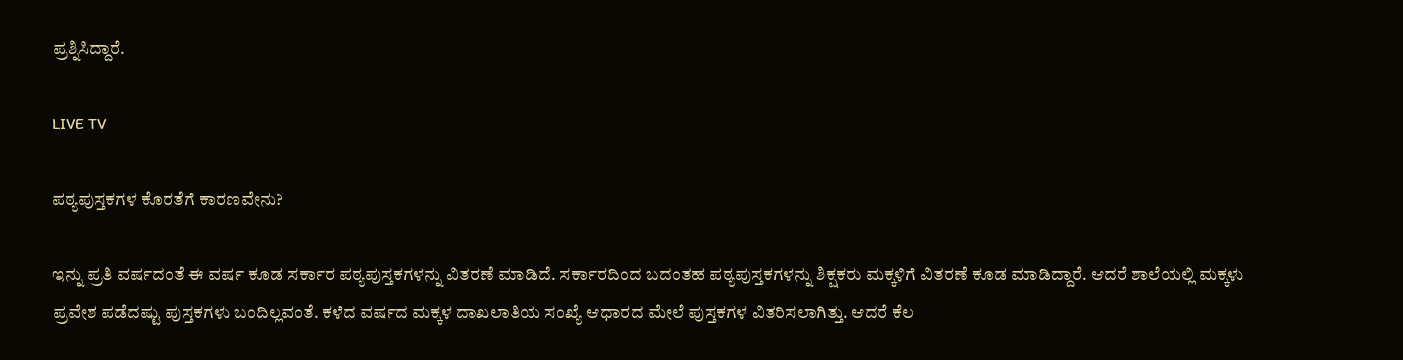ಪ್ರಶ್ನಿಸಿದ್ದಾರೆ.

LIVE TV

ಪಠ್ಯಪುಸ್ತಕಗಳ ಕೊರತೆಗೆ ಕಾರಣವೇನು?

ಇನ್ನು ಪ್ರತಿ ವರ್ಷದಂತೆ ಈ ವರ್ಷ ಕೂಡ ಸರ್ಕಾರ ಪಠ್ಯಪುಸ್ತಕಗಳನ್ನು ವಿತರಣೆ ಮಾಡಿದೆ. ಸರ್ಕಾರದಿಂದ ಬದಂತಹ ಪಠ್ಯಪುಸ್ತಕಗಳನ್ನು ಶಿಕ್ಷಕರು ಮಕ್ಕಳಿಗೆ ವಿತರಣೆ ಕೂಡ ಮಾಡಿದ್ದಾರೆ. ಆದರೆ ಶಾಲೆಯಲ್ಲಿ ಮಕ್ಕಳು ಪ್ರವೇಶ ಪಡೆದಷ್ಟು ಪುಸ್ತಕಗಳು ಬಂದಿಲ್ಲವಂತೆ. ಕಳೆದ ವರ್ಷದ ಮಕ್ಕಳ ದಾಖಲಾತಿಯ ಸಂಖ್ಯೆ ಆಧಾರದ ಮೇಲೆ ಪುಸ್ತಕಗಳ ವಿತರಿಸಲಾಗಿತ್ತು. ಆದರೆ ಕೆಲ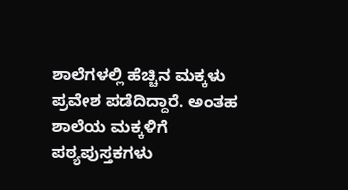ಶಾಲೆಗಳಲ್ಲಿ ಹೆಚ್ಚಿನ ಮಕ್ಕಳು ಪ್ರವೇಶ ಪಡೆದಿದ್ದಾರೆ. ಅಂತಹ ಶಾಲೆಯ ಮಕ್ಕಳಿಗೆ ಪಠ್ಯಪುಸ್ತಕಗಳು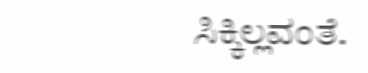ಸಿಕ್ಕಿಲ್ಲವಂತೆ.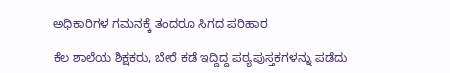ಅಧಿಕಾರಿಗಳ ಗಮನಕ್ಕೆ ತಂದರೂ ಸಿಗದ ಪರಿಹಾರ

ಕೆಲ ಶಾಲೆಯ ಶಿಕ್ಷಕರು, ಬೇರೆ ಕಡೆ ಇದ್ದಿದ್ದ ಪಠ್ಯಪುಸ್ತಕಗಳನ್ನು ಪಡೆದು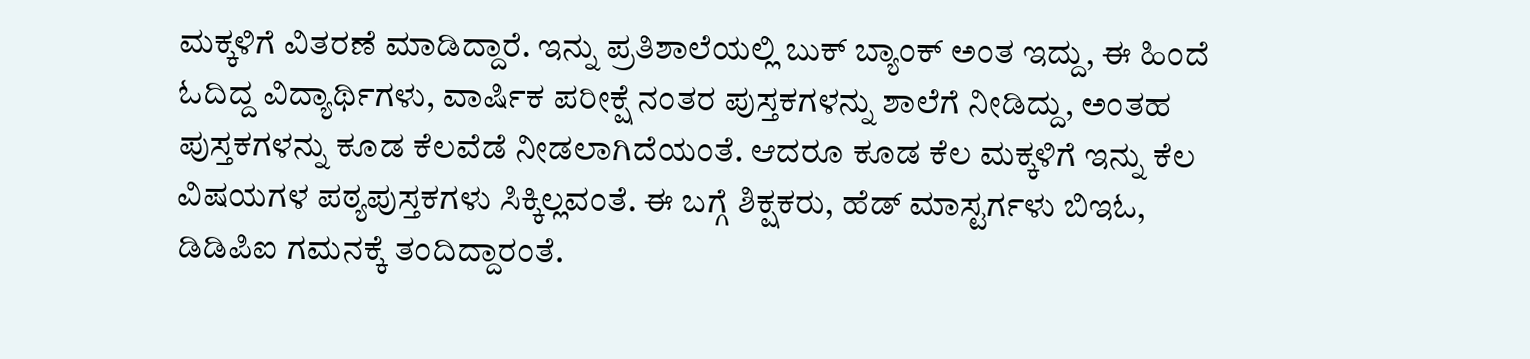ಮಕ್ಕಳಿಗೆ ವಿತರಣೆ ಮಾಡಿದ್ದಾರೆ. ಇನ್ನು ಪ್ರತಿಶಾಲೆಯಲ್ಲಿ ಬುಕ್ ಬ್ಯಾಂಕ್ ಅಂತ ಇದ್ದು, ಈ ಹಿಂದೆ ಓದಿದ್ದ ವಿದ್ಯಾರ್ಥಿಗಳು, ವಾರ್ಷಿಕ ಪರೀಕ್ಷೆ ನಂತರ ಪುಸ್ತಕಗಳನ್ನು ಶಾಲೆಗೆ ನೀಡಿದ್ದು, ಅಂತಹ ಪುಸ್ತಕಗಳನ್ನು ಕೂಡ ಕೆಲವೆಡೆ ನೀಡಲಾಗಿದೆಯಂತೆ. ಆದರೂ ಕೂಡ ಕೆಲ ಮಕ್ಕಳಿಗೆ ಇನ್ನು ಕೆಲ ವಿಷಯಗಳ ಪಠ್ಯಪುಸ್ತಕಗಳು ಸಿಕ್ಕಿಲ್ಲವಂತೆ. ಈ ಬಗ್ಗೆ ಶಿಕ್ಷಕರು, ಹೆಡ್ ಮಾಸ್ಟರ್ಗಳು ಬಿಇಓ, ಡಿಡಿಪಿಐ ಗಮನಕ್ಕೆ ತಂದಿದ್ದಾರಂತೆ.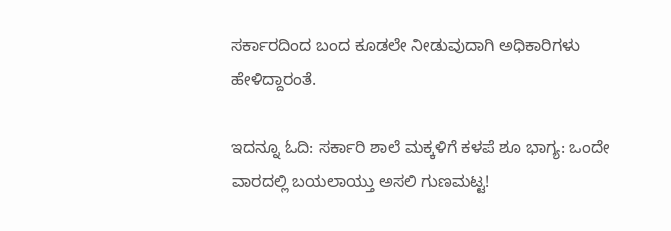ಸರ್ಕಾರದಿಂದ ಬಂದ ಕೂಡಲೇ ನೀಡುವುದಾಗಿ ಅಧಿಕಾರಿಗಳು ಹೇಳಿದ್ದಾರಂತೆ.

ಇದನ್ನೂ ಓದಿ: ಸರ್ಕಾರಿ ಶಾಲೆ ಮಕ್ಕಳಿಗೆ ಕಳಪೆ ಶೂ ಭಾಗ್ಯ: ಒಂದೇ ವಾರದಲ್ಲಿ ಬಯಲಾಯ್ತು ಅಸಲಿ ಗುಣಮಟ್ಟ!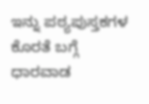ಇನ್ನು ಪಠ್ಯಪುಸ್ತಕಗಳ ಕೊರತೆ ಬಗ್ಗೆ ಧಾರವಾಡ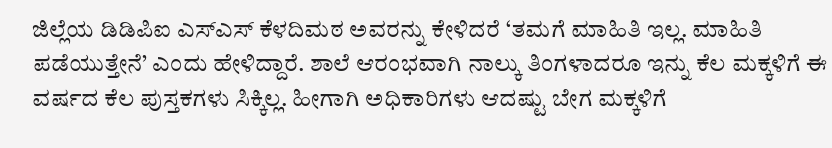ಜಿಲ್ಲೆಯ ಡಿಡಿಪಿಐ ಎಸ್ಎಸ್ ಕೆಳದಿಮಠ ಅವರನ್ನು ಕೇಳಿದರೆ ‘ತಮಗೆ ಮಾಹಿತಿ ಇಲ್ಲ. ಮಾಹಿತಿ ಪಡೆಯುತ್ತೇನೆ’ ಎಂದು ಹೇಳಿದ್ದಾರೆ. ಶಾಲೆ ಆರಂಭವಾಗಿ ನಾಲ್ಕು ತಿಂಗಳಾದರೂ ಇನ್ನು ಕೆಲ ಮಕ್ಕಳಿಗೆ ಈ ವರ್ಷದ ಕೆಲ ಪುಸ್ತಕಗಳು ಸಿಕ್ಕಿಲ್ಲ. ಹೀಗಾಗಿ ಅಧಿಕಾರಿಗಳು ಆದಷ್ಟು ಬೇಗ ಮಕ್ಕಳಿಗೆ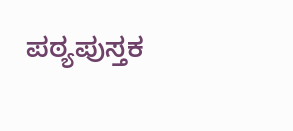ಪಠ್ಯಪುಸ್ತಕ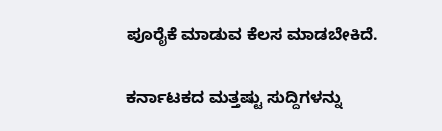ಪೂರೈಕೆ ಮಾಡುವ ಕೆಲಸ ಮಾಡಬೇಕಿದೆ.

ಕರ್ನಾಟಕದ ಮತ್ತಷ್ಟು ಸುದ್ದಿಗಳನ್ನು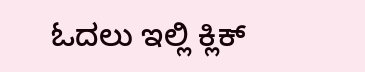ಓದಲು ಇಲ್ಲಿ ಕ್ಲಿಕ್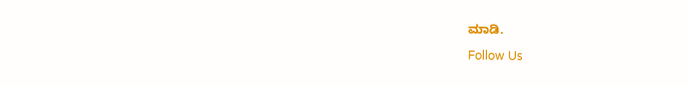ಮಾಡಿ.

Follow Us